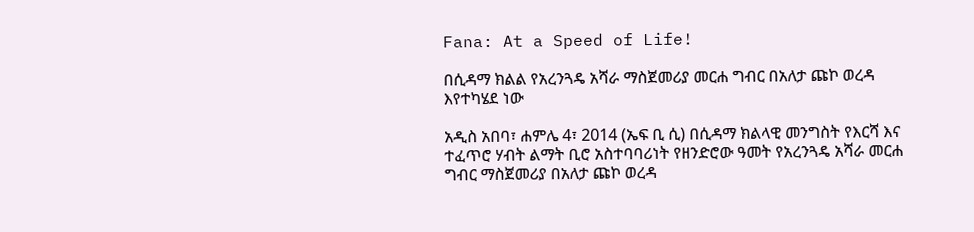Fana: At a Speed of Life!

በሲዳማ ክልል የአረንጓዴ አሻራ ማስጀመሪያ መርሐ ግብር በአለታ ጩኮ ወረዳ እየተካሄደ ነው

አዲስ አበባ፣ ሐምሌ 4፣ 2014 (ኤፍ ቢ ሲ) በሲዳማ ክልላዊ መንግስት የእርሻ እና ተፈጥሮ ሃብት ልማት ቢሮ አስተባባሪነት የዘንድሮው ዓመት የአረንጓዴ አሻራ መርሐ ግብር ማስጀመሪያ በአለታ ጩኮ ወረዳ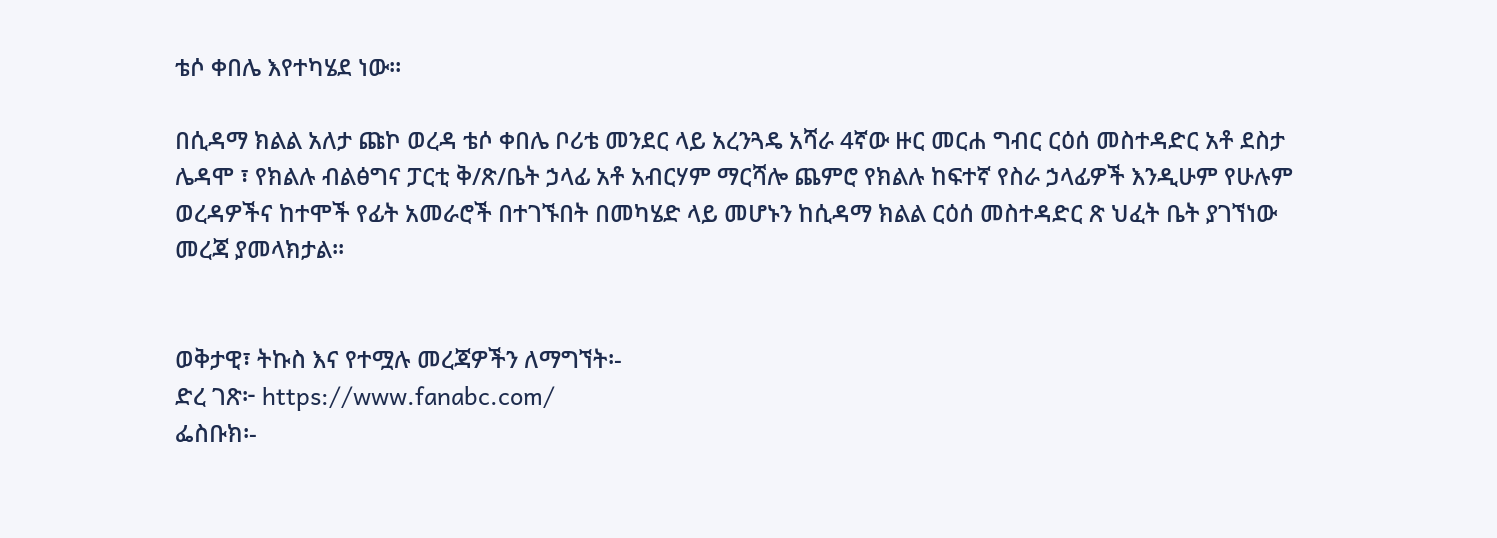ቴሶ ቀበሌ እየተካሄደ ነው።

በሲዳማ ክልል አለታ ጩኮ ወረዳ ቴሶ ቀበሌ ቦሪቴ መንደር ላይ አረንጓዴ አሻራ 4ኛው ዙር መርሐ ግብር ርዕሰ መስተዳድር አቶ ደስታ ሌዳሞ ፣ የክልሉ ብልፅግና ፓርቲ ቅ/ጽ/ቤት ኃላፊ አቶ አብርሃም ማርሻሎ ጨምሮ የክልሉ ከፍተኛ የስራ ኃላፊዎች እንዲሁም የሁሉም ወረዳዎችና ከተሞች የፊት አመራሮች በተገኙበት በመካሄድ ላይ መሆኑን ከሲዳማ ክልል ርዕሰ መስተዳድር ጽ ህፈት ቤት ያገኘነው መረጃ ያመላክታል፡፡


ወቅታዊ፣ ትኩስ እና የተሟሉ መረጃዎችን ለማግኘት፡-
ድረ ገጽ፦ https://www.fanabc.com/
ፌስቡክ፡-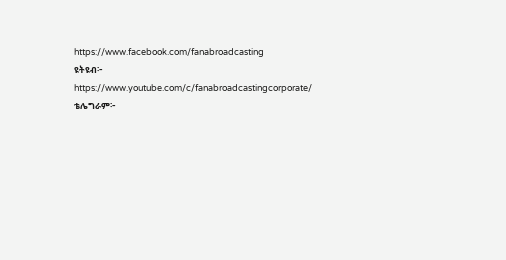https://www.facebook.com/fanabroadcasting
ዩትዩብ፦ https://www.youtube.com/c/fanabroadcastingcorporate/
ቴሌግራም፦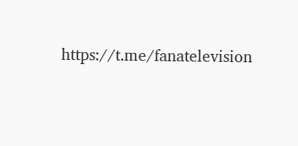https://t.me/fanatelevision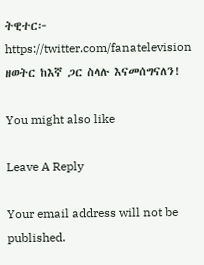ትዊተር፦ https://twitter.com/fanatelevision
ዘወትር ከእኛ ጋር ስላሉ እናመሰግናለን!

You might also like

Leave A Reply

Your email address will not be published.